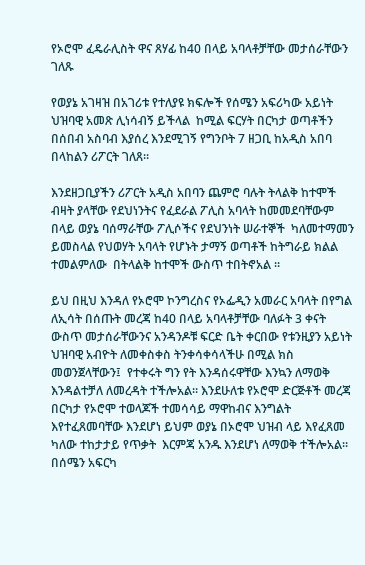የኦሮሞ ፈዴራሊስት ዋና ጸሃፊ ከ40 በላይ አባላቶቻቸው መታሰራቸውን ገለጹ

የወያኔ አገዛዝ በአገሪቱ የተለያዩ ክፍሎች የሰሜን አፍሪካው አይነት ህዝባዊ አመጽ ሊነሳብኝ ይችላል  ከሚል ፍርሃት በርካታ ወጣቶችን በሰበብ አስባብ እያሰረ እንደሚገኝ የግንቦት 7 ዘጋቢ ከአዲስ አበባ  በላከልን ሪፖርት ገለጸ።

እንደዘጋቢያችን ሪፖርት አዲስ አበባን ጨምሮ ባሉት ትላልቅ ከተሞች ብዛት ያላቸው የደህነንትና የፈደራል ፖሊስ አባላት ከመመደባቸውም በላይ ወያኔ ባሰማራቸው ፖሊሶችና የደህንነት ሠራተኞች  ካለመተማመን ይመስላል የህወሃት አባላት የሆኑት ታማኝ ወጣቶች ከትግራይ ክልል ተመልምለው  በትላልቅ ከተሞች ውስጥ ተበትኖአል ።

ይህ በዚህ እንዳለ የኦሮሞ ኮንግረስና የኦፌዲን አመራር አባላት በየግል ለኢሳት በሰጡት መረጃ ከ40 በላይ አባላቶቻቸው ባለፉት 3 ቀናት ውስጥ መታሰራቸውንና አንዳንዶቹ ፍርድ ቤት ቀርበው የቱንዚያን አይነት ህዝባዊ አብዮት ለመቀስቀስ ትንቀሳቀሳላችሁ በሚል ክስ መወንጀላቸውን፤  የተቀሩት ግን የት እንዳሰሩዋቸው እንኳን ለማወቅ እንዳልተቻለ ለመረዳት ተችሎአል። እንደሁለቱ የኦሮሞ ድርጅቶች መረጃ በርካታ የኦሮሞ ተወላጆች ተመሳሳይ ማዋከብና እንግልት እየተፈጸመባቸው እንደሆነ ይህም ወያኔ በኦሮሞ ህዝብ ላይ እየፈጸመ ካለው ተከታታይ የጥቃት  እርምጃ አንዱ እንደሆነ ለማወቅ ተችሎአል። በሰሜን አፍርካ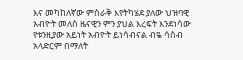እና መካከለኛው ምስራቅ እየትካሄደ ያለው ህዝባዊ አብዮት መለስ ዜናዊን ምን ያህል እረፍት እንደነሳው የቱንዚያው አይነት አብዮት ይነሳብናል ብዬ ሳስብ አላድርም በማለት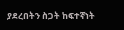ያደረበትን ስጋት ከፍተኛነት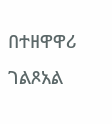በተዘዋዋሪ ገልጾአል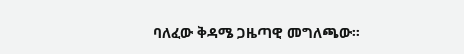ባለፈው ቅዳሜ ጋዜጣዊ መግለጫው።